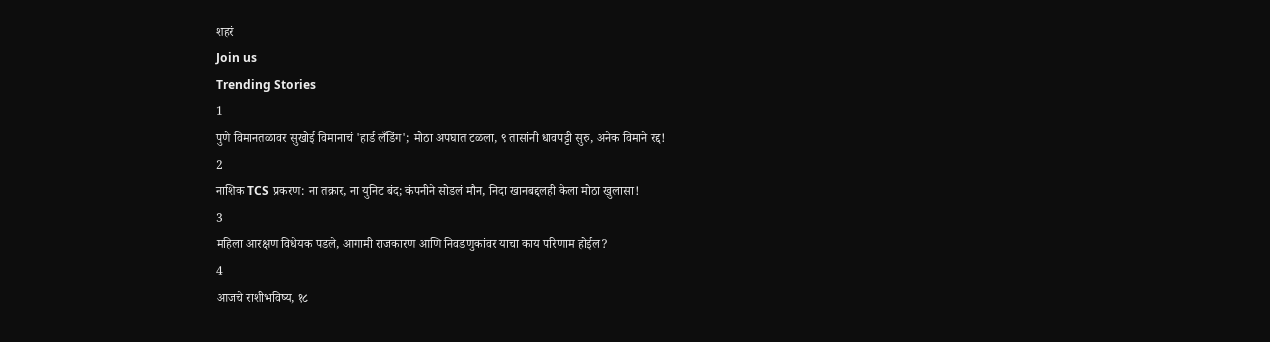शहरं
Join us
Trending Stories
1
पुणे विमानतळावर सुखोई विमानाचं 'हार्ड लँडिंग'; मोठा अपघात टळला, ९ तासांनी धावपट्टी सुरु, अनेक विमाने रद्द!
2
नाशिक TCS प्रकरण: ना तक्रार, ना युनिट बंद; कंपनीने सोडलं मौन, निदा खानबद्दलही केला मोठा खुलासा!
3
महिला आरक्षण विधेयक पडले, आगामी राजकारण आणि निवडणुकांवर याचा काय परिणाम होईल?
4
आजचे राशीभविष्य, १८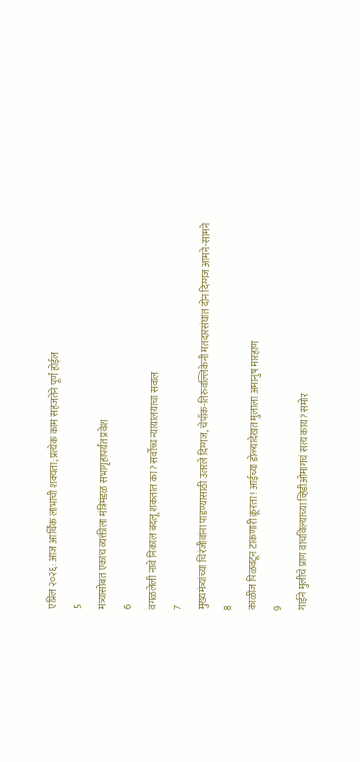एप्रिल २०२६: आज आर्थिक लाभाची शक्यता; प्रत्येक काम सहजतेने पूर्ण होईल
5
मंत्र्यासोबत एकाच व्यक्तीला मंत्रिमंडळ सभागृहापर्यंत प्रवेश
6
वगळलेली नावे निकाल बदलू शकतात का? सर्वोच्च न्यायालयाचा सवाल
7
मुख्यमंत्र्यांच्या चिरंजीवांना पाडण्यासाठी उतरले दिग्गज, चेपॉक-तिरुवल्लिकेनी मतदारसंघात दोन दिग्गज आमने-सामने
8
काळीज पिळवटून टाकणारी क्रूरता! आईच्या डोळ्यादेखत मुलाला अमानुष मारहाण
9
गाईने मुलीचे प्राण वाचविल्याच्या व्हिडीओमागचं सत्य काय? समोर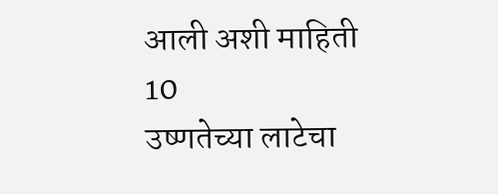आली अशी माहिती
10
उष्णतेच्या लाटेचा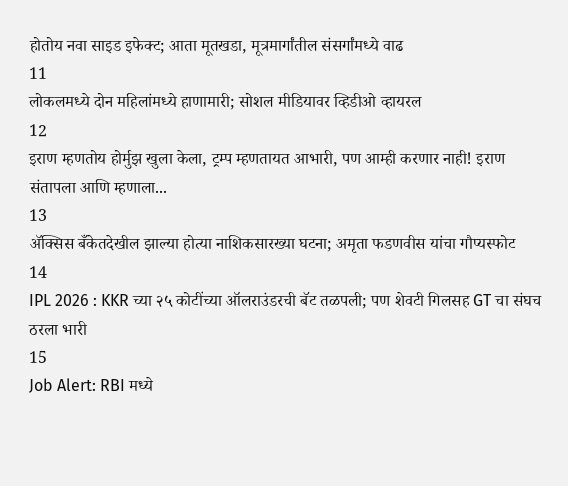होतोय नवा साइड इफेक्ट; आता मूतखडा, मूत्रमार्गांतील संसर्गांमध्ये वाढ
11
लोकलमध्ये दोन महिलांमध्ये हाणामारी; सोशल मीडियावर व्हिडीओ व्हायरल
12
इराण म्हणतोय होर्मुझ खुला केला, ट्रम्प म्हणतायत आभारी, पण आम्ही करणार नाही! इराण संतापला आणि म्हणाला...
13
ॲक्सिस बँकेतदेखील झाल्या होत्या नाशिकसारख्या घटना; अमृता फडणवीस यांचा गौप्यस्फोट
14
IPL 2026 : KKR च्या २५ कोटींच्या ऑलराउंडरची बॅट तळपली; पण शेवटी गिलसह GT चा संघच ठरला भारी
15
Job Alert: RBI मध्ये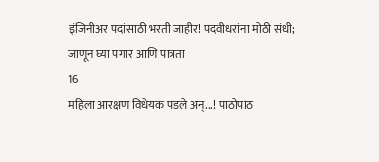इंजिनीअर पदांसाठी भरती जाहीर! पदवीधरांना मोठी संधी; जाणून घ्या पगार आणि पात्रता
16
महिला आरक्षण विधेयक पडले अन्...! पाठोपाठ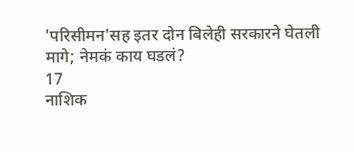'परिसीमन'सह इतर दोन बिलेही सरकारने घेतली मागे; नेमकं काय घडलं?
17
नाशिक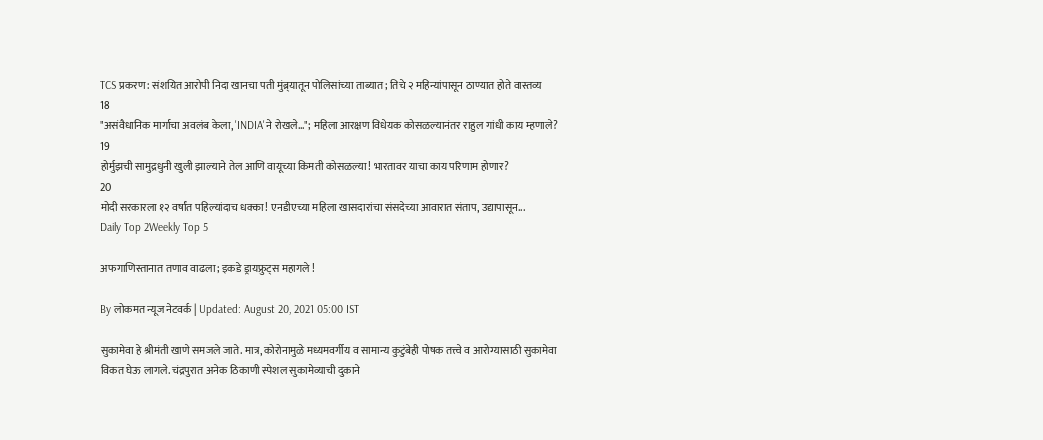TCS प्रकरण: संशयित आरोपी निदा खानचा पती मुंब्र्यातून पोलिसांच्या ताब्यात; तिचे २ महिन्यांपासून ठाण्यात होते वास्तव्य
18
"असंवैधानिक मार्गाचा अवलंब केला, 'INDIA'ने रोखले..."; महिला आरक्षण विधेयक कोसळल्यानंतर राहुल गांधी काय म्हणाले?
19
होर्मुझची सामुद्रधुनी खुली झाल्याने तेल आणि वायूच्या किमती कोसळल्या! भारतावर याचा काय परिणाम होणार?
20
मोदी सरकारला १२ वर्षांत पहिल्यांदाच धक्का! एनडीएच्या महिला खासदारांचा संसदेच्या आवारात संताप, उद्यापासून...
Daily Top 2Weekly Top 5

अफगाणिस्तानात तणाव वाढला; इकडे ड्रायफ्रुट्स महागले !

By लोकमत न्यूज नेटवर्क | Updated: August 20, 2021 05:00 IST

सुकामेवा हे श्रीमंती खाणे समजले जाते. मात्र, कोरोनामुळे मध्यमवर्गीय व सामान्य कुटुंबेही पोषक तत्त्वे व आरोग्यासाठी सुकामेवा विकत घेऊ लागले. चंद्रपुरात अनेक ठिकाणी स्पेशल सुकामेव्याची दुकाने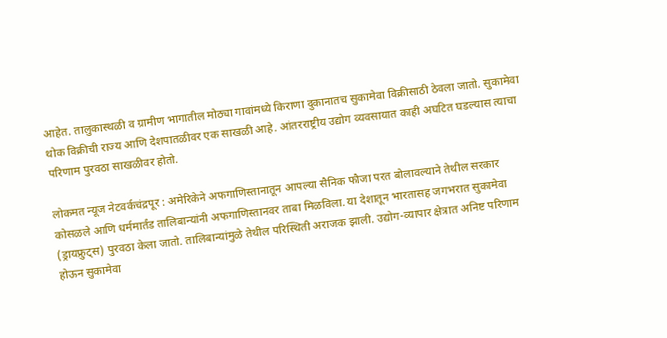आहेत. तालुकास्थळी व ग्रामीण भागातील मोठ्या गावांमध्ये किराणा दुकानातच सुकामेवा विक्रीसाठी ठेवला जातो. सुकामेवा थोक विक्रीची राज्य आणि देशपातळीवर एक साखळी आहे. आंतरराष्ट्रीय उद्योग व्यवसायात काही अघटित घडल्यास त्याचा परिणाम पुरवठा साखळीवर होतो.

लोकमत न्यूज नेटवर्कचंद्रपूर : अमेरिकेने अफगाणिस्तानातून आपल्या सैनिक फौजा परत बोलावल्याने तेथील सरकार कोसळले आणि धर्ममार्तंड तालिबान्यांनी अफगाणिस्तानवर ताबा मिळविला. या देशातून भारतासह जगभरात सुकामेवा (ड्रायफ्रुट्स) पुरवठा केला जातो. तालिबान्यांमुळे तेथील परिस्थिती अराजक झाली. उद्योग-व्यापार क्षेत्रात अनिष्ट परिणाम होऊन सुकामेवा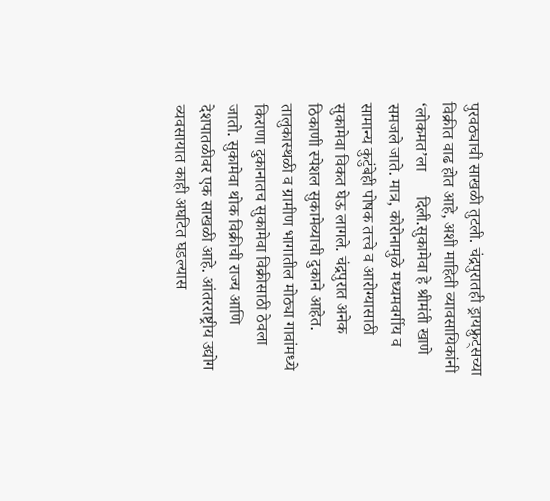पुरवठ्याची साखळी तुटली. चंद्रपुरातही ड्रायफ्रुट्सच्या विक्रीत वाढ होत आहे, अशी माहिती व्यावसायिकांनी ‘लोकमत’ला      दिली.सुकामेवा हे श्रीमंती खाणे समजले जाते. मात्र, कोरोनामुळे मध्यमवर्गीय व सामान्य कुटुंबेही पोषक तत्त्वे व आरोग्यासाठी सुकामेवा विकत घेऊ लागले. चंद्रपुरात अनेक ठिकाणी स्पेशल सुकामेव्याची दुकाने आहेत. तालुकास्थळी व ग्रामीण भागातील मोठ्या गावांमध्ये किराणा दुकानातच सुकामेवा विक्रीसाठी ठेवला जातो. सुकामेवा थोक विक्रीची राज्य आणि देशपातळीवर एक साखळी आहे. आंतरराष्ट्रीय उद्योग व्यवसायात काही अघटित घडल्यास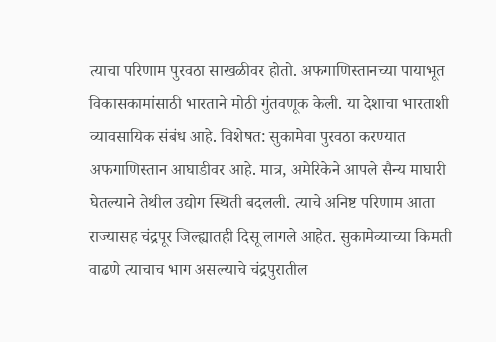त्याचा परिणाम पुरवठा साखळीवर होतो. अफगाणिस्तानच्या पायाभूत विकासकामांसाठी भारताने मोठी गुंतवणूक केली. या देशाचा भारताशी व्यावसायिक संबंध आहे. विशेषत: सुकामेवा पुरवठा करण्यात अफगाणिस्तान आघाडीवर आहे. मात्र, अमेरिकेने आपले सैन्य माघारी घेतल्याने तेथील उद्योग स्थिती बदलली. त्याचे अनिष्ट परिणाम आता राज्यासह चंद्रपूर जिल्ह्यातही दिसू लागले आहेत. सुकामेव्याच्या किमती वाढणे त्याचाच भाग असल्याचे चंद्रपुरातील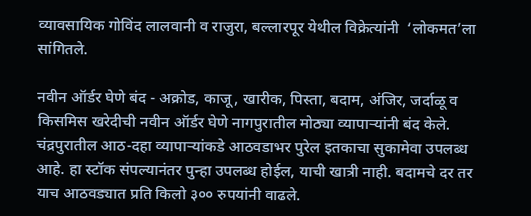व्यावसायिक गोविंद लालवानी व राजुरा, बल्लारपूर येथील विक्रेत्यांनी  ‘लोकमत’ला सांगितले.

नवीन ऑर्डर घेणे बंद - अक्रोड, काजू, खारीक, पिस्ता, बदाम, अंजिर, जर्दाळू व किसमिस खरेदीची नवीन ऑर्डर घेणे नागपुरातील मोठ्या व्यापाऱ्यांनी बंद केले. चंद्रपुरातील आठ-दहा व्यापाऱ्यांकडे आठवडाभर पुरेल इतकाचा सुकामेवा उपलब्ध आहे. हा स्टॉक संपल्यानंतर पुन्हा उपलब्ध होईल, याची खात्री नाही. बदामचे दर तर याच आठवड्यात प्रति किलो ३०० रुपयांनी वाढले.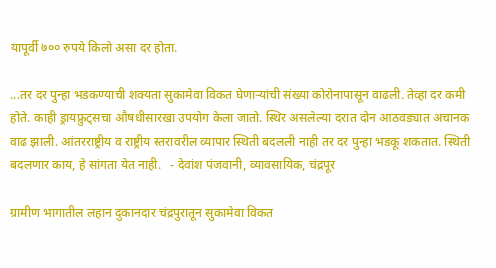यापूर्वी ७०० रुपये किलो असा दर होता.

...तर दर पुन्हा भडकण्याची शक्यता सुकामेवा विकत घेणाऱ्यांची संख्या कोरोनापासून वाढली. तेव्हा दर कमी होते. काही ड्रायफ्रुट्सचा औषधीसारखा उपयोग केला जातो. स्थिर असलेल्या दरात दोन आठवड्यात अचानक वाढ झाली. आंतरराष्ट्रीय व राष्ट्रीय स्तरावरील व्यापार स्थिती बदलली नाही तर दर पुन्हा भडकू शकतात. स्थिती बदलणार काय, हे सांगता येत नाही.   - देवांश पंजवानी, व्यावसायिक, चंद्रपूर

ग्रामीण भागातील लहान दुकानदार चंद्रपुरातून सुकामेवा विकत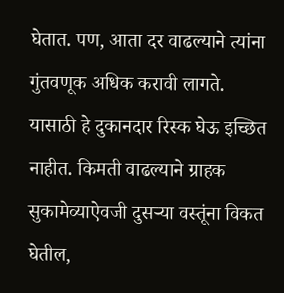घेतात. पण, आता दर वाढल्याने त्यांना गुंतवणूक अधिक करावी लागते. यासाठी हे दुकानदार रिस्क घेऊ इच्छित नाहीत. किमती वाढल्याने ग्राहक सुकामेव्याऐवजी दुसऱ्या वस्तूंना विकत घेतील,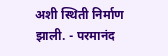अशी स्थिती निर्माण झाली. - परमानंद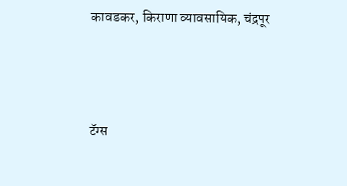कावडकर, किराणा व्यावसायिक, चंद्रपूर



टॅग्स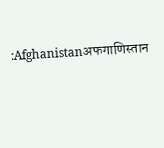:Afghanistanअफगाणिस्तान